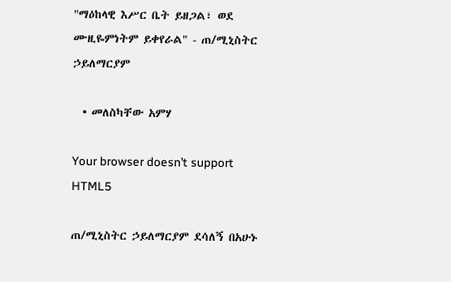"ማዕከላዊ እሥር ቤት ይዘጋል፣ ወደ ሙዚዬምነትም ይቀየራል" - ጠ/ሚኒስትር ኃይለማርያም

  • መለስካቸው አምሃ

Your browser doesn’t support HTML5

ጠ/ሚኒስትር ኃይለማርያም ደሳለኝ በአሁኑ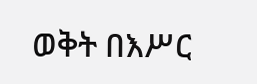ወቅት በእሥር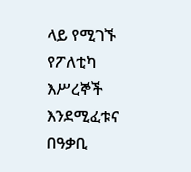ላይ የሚገኙ የፖለቲካ እሥረኞች እንደሚፈቱና በዓቃቢ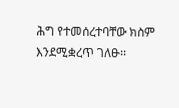ሕግ የተመሰረተባቸው ክስም እንደሚቋረጥ ገለፁ፡፡